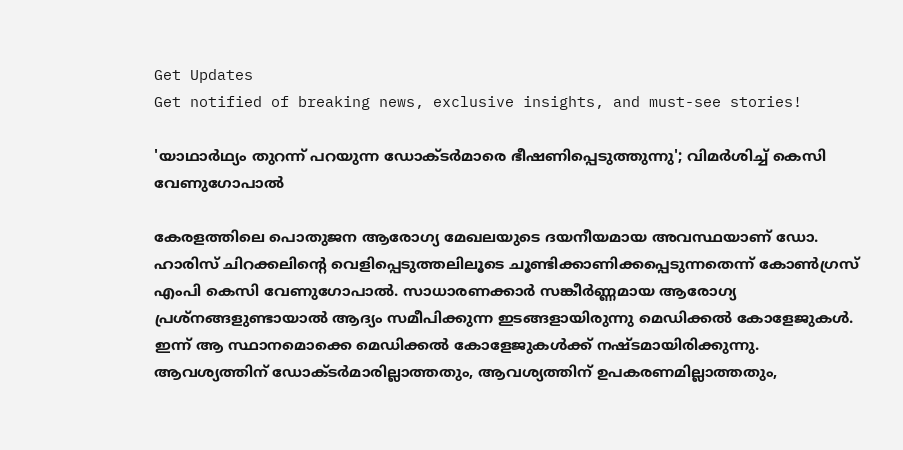Get Updates
Get notified of breaking news, exclusive insights, and must-see stories!

'യാഥാർഥ്യം തുറന്ന് പറയുന്ന ഡോക്ടർമാരെ ഭീഷണിപ്പെടുത്തുന്നു'; വിമർശിച്ച് കെസി വേണുഗോപാൽ

കേരളത്തിലെ പൊതുജന ആരോഗ്യ മേഖലയുടെ ദയനീയമായ അവസ്ഥയാണ് ഡോ. ഹാരിസ് ചിറക്കലിന്റെ വെളിപ്പെടുത്തലിലൂടെ ചൂണ്ടിക്കാണിക്കപ്പെടുന്നതെന്ന് കോൺഗ്രസ് എംപി കെസി വേണുഗോപാൽ. സാധാരണക്കാർ സങ്കീർണ്ണമായ ആരോഗ്യ പ്രശ്നങ്ങളുണ്ടായാൽ ആദ്യം സമീപിക്കുന്ന ഇടങ്ങളായിരുന്നു മെഡിക്കൽ കോളേജുകൾ. ഇന്ന് ആ സ്ഥാനമൊക്കെ മെഡിക്കൽ കോളേജുകൾക്ക് നഷ്ടമായിരിക്കുന്നു. ആവശ്യത്തിന് ഡോക്ടർമാരില്ലാത്തതും, ആവശ്യത്തിന് ഉപകരണമില്ലാത്തതും,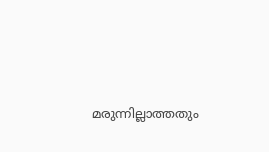മരുന്നില്ലാത്തതും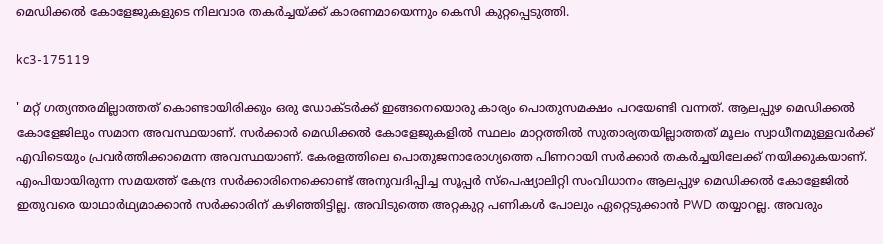മെഡിക്കൽ കോളേജുകളുടെ നിലവാര തകർച്ചയ്ക്ക് കാരണമായെന്നും കെസി കുറ്റപ്പെടുത്തി.

kc3-175119

' മറ്റ് ഗത്യന്തരമില്ലാത്തത് കൊണ്ടായിരിക്കും ഒരു ഡോക്ടർക്ക് ഇങ്ങനെയൊരു കാര്യം പൊതുസമക്ഷം പറയേണ്ടി വന്നത്. ആലപ്പുഴ മെഡിക്കൽ കോളേജിലും സമാന അവസ്ഥയാണ്. സർക്കാർ മെഡിക്കൽ കോളേജുകളിൽ സ്ഥലം മാറ്റത്തിൽ സുതാര്യതയില്ലാത്തത് മൂലം സ്വാധീനമുള്ളവർക്ക് എവിടെയും പ്രവർത്തിക്കാമെന്ന അവസ്ഥയാണ്. കേരളത്തിലെ പൊതുജനാരോഗ്യത്തെ പിണറായി സർക്കാർ തകർച്ചയിലേക്ക് നയിക്കുകയാണ്. എംപിയായിരുന്ന സമയത്ത് കേന്ദ്ര സർക്കാരിനെക്കൊണ്ട് അനുവദിപ്പിച്ച സൂപ്പർ സ്പെഷ്യാലിറ്റി സംവിധാനം ആലപ്പുഴ മെഡിക്കൽ കോളേജിൽ ഇതുവരെ യാഥാർഥ്യമാക്കാൻ സർക്കാരിന് കഴിഞ്ഞിട്ടില്ല. അവിടുത്തെ അറ്റകുറ്റ പണികൾ പോലും ഏറ്റെടുക്കാൻ PWD തയ്യാറല്ല. അവരും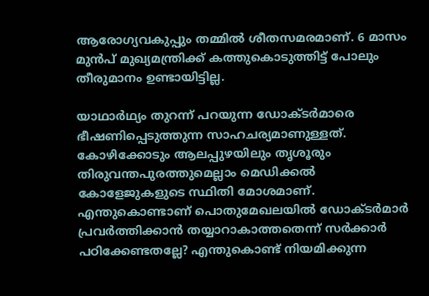ആരോഗ്യവകുപ്പും തമ്മിൽ ശീതസമരമാണ്. 6 മാസം മുൻപ് മുഖ്യമന്ത്രിക്ക് കത്തുകൊടുത്തിട്ട് പോലും തീരുമാനം ഉണ്ടായിട്ടില്ല.

യാഥാർഥ്യം തുറന്ന് പറയുന്ന ഡോക്ടർമാരെ ഭീഷണിപ്പെടുത്തുന്ന സാഹചര്യമാണുള്ളത്. കോഴിക്കോടും ആലപ്പുഴയിലും തൃശൂരും തിരുവന്തപുരത്തുമെല്ലാം മെഡിക്കൽ കോളേജുകളുടെ സ്ഥിതി മോശമാണ്. എന്തുകൊണ്ടാണ് പൊതുമേഖലയിൽ ഡോക്ടർമാർ പ്രവർത്തിക്കാൻ തയ്യാറാകാത്തതെന്ന് സർക്കാർ പഠിക്കേണ്ടതല്ലേ? എന്തുകൊണ്ട് നിയമിക്കുന്ന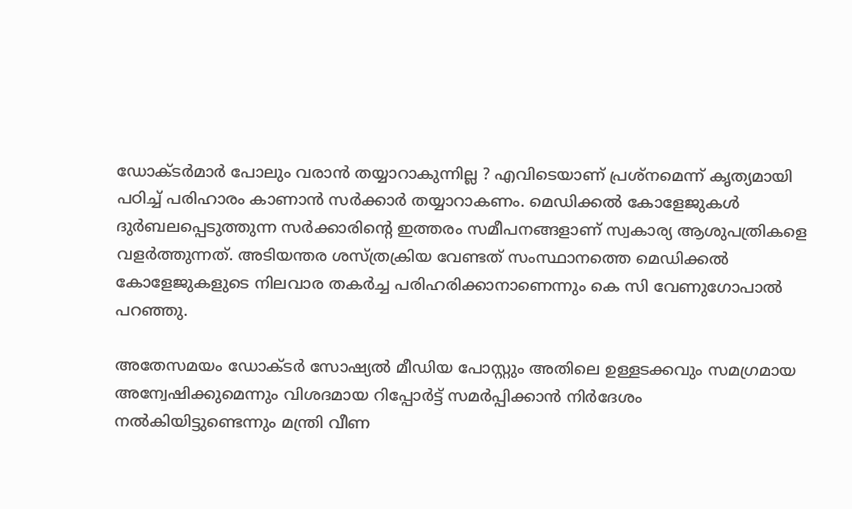ഡോക്ടർമാർ പോലും വരാൻ തയ്യാറാകുന്നില്ല ? എവിടെയാണ് പ്രശ്നമെന്ന് കൃത്യമായി പഠിച്ച് പരിഹാരം കാണാൻ സർക്കാർ തയ്യാറാകണം. മെഡിക്കൽ കോളേജുകൾ ദുർബലപ്പെടുത്തുന്ന സർക്കാരിന്റെ ഇത്തരം സമീപനങ്ങളാണ് സ്വകാര്യ ആശുപത്രികളെ വളർത്തുന്നത്. അടിയന്തര ശസ്ത്രക്രിയ വേണ്ടത് സംസ്ഥാനത്തെ മെഡിക്കൽ കോളേജുകളുടെ നിലവാര തകർച്ച പരിഹരിക്കാനാണെന്നും കെ സി വേണുഗോപാൽ പറഞ്ഞു.

അതേസമയം ഡോക്ടർ സോഷ്യൽ മീഡിയ പോസ്റ്റും അതിലെ ഉള്ളടക്കവും സമഗ്രമായ അന്വേഷിക്കുമെന്നും വിശദമായ റിപ്പോര്‍ട്ട് സമര്‍പ്പിക്കാന്‍ നിര്‍ദേശം നല്‍കിയിട്ടുണ്ടെന്നും മന്ത്രി വീണ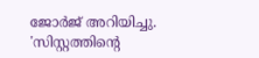ജോർജ് അറിയിച്ചു. 'സിസ്റ്റത്തിന്റെ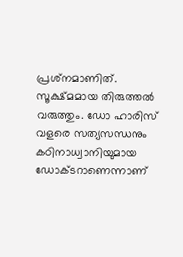പ്രശ്‌നമാണിത്. സൂക്ഷ്മമായ തിരുത്തല്‍ വരുത്തും. ഡോ ഹാരിസ് വളരെ സത്യസന്ധനും കഠിനാധ്വാനിയുമായ ഡോക്ടറാണെന്നാണ്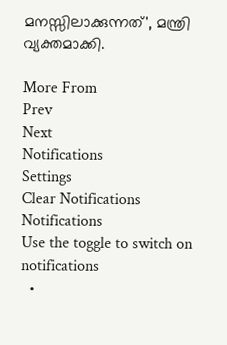മനസ്സിലാക്കുന്നത്', മന്ത്രി വ്യക്തമാക്കി.

More From
Prev
Next
Notifications
Settings
Clear Notifications
Notifications
Use the toggle to switch on notifications
  •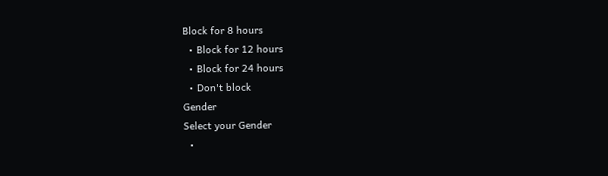Block for 8 hours
  • Block for 12 hours
  • Block for 24 hours
  • Don't block
Gender
Select your Gender
  •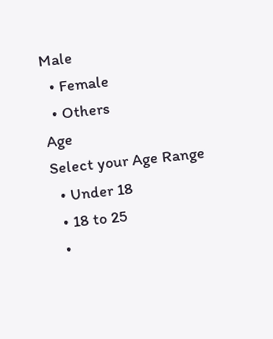Male
  • Female
  • Others
Age
Select your Age Range
  • Under 18
  • 18 to 25
  •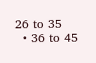26 to 35
  • 36 to 45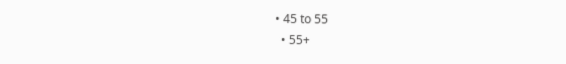• 45 to 55
  • 55+